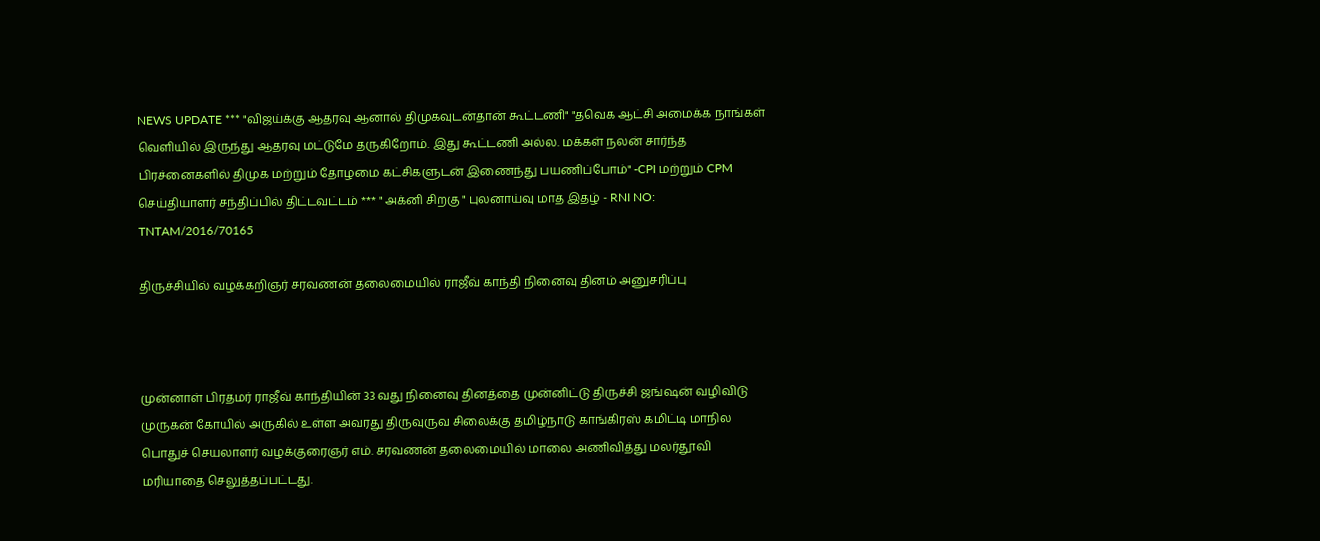NEWS UPDATE *** "விஜய்க்கு ஆதரவு ஆனால் திமுகவுடன்தான் கூட்டணி" "தவெக ஆட்சி அமைக்க நாங்கள் வெளியில் இருந்து ஆதரவு மட்டுமே தருகிறோம். இது கூட்டணி அல்ல. மக்கள் நலன் சார்ந்த பிரச்னைகளில் திமுக மற்றும் தோழமை கட்சிகளுடன் இணைந்து பயணிப்போம்" -CPI மற்றும் CPM செய்தியாளர் சந்திப்பில் திட்டவட்டம் *** " அக்னி சிறகு " புலனாய்வு மாத இதழ் - RNI NO: TNTAM/2016/70165

திருச்சியில் வழக்கறிஞர் சரவணன் தலைமையில் ராஜீவ் காந்தி நினைவு தினம் அனுசரிப்பு



முன்னாள் பிரதமர் ராஜீவ் காந்தியின் 33 வது நினைவு தினத்தை முன்னிட்டு திருச்சி ஜங்ஷன் வழிவிடு முருகன் கோயில் அருகில் உள்ள அவரது திருவுருவ சிலைக்கு தமிழ்நாடு காங்கிரஸ் கமிட்டி மாநில பொதுச் செயலாளர் வழக்குரைஞர் எம். சரவணன் தலைமையில் மாலை அணிவித்து மலர்தூவி மரியாதை செலுத்தப்பட்டது.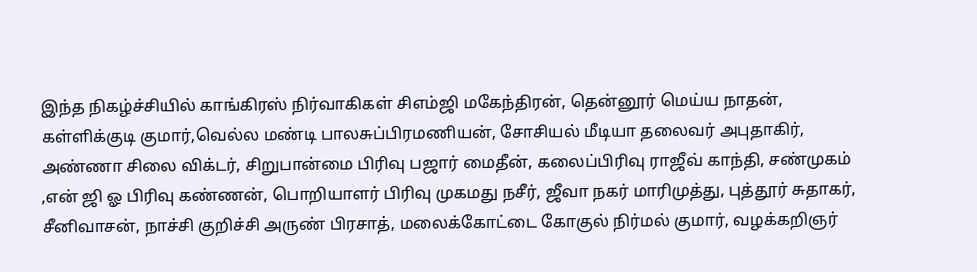இந்த நிகழ்ச்சியில் காங்கிரஸ் நிர்வாகிகள் சிஎம்ஜி மகேந்திரன், தென்னூர் மெய்ய நாதன், கள்ளிக்குடி குமார்,வெல்ல மண்டி பாலசுப்பிரமணியன், சோசியல் மீடியா தலைவர் அபுதாகிர், அண்ணா சிலை விக்டர், சிறுபான்மை பிரிவு பஜார் மைதீன், கலைப்பிரிவு ராஜீவ் காந்தி, சண்முகம் ,என் ஜி ஓ பிரிவு கண்ணன், பொறியாளர் பிரிவு முகமது நசீர், ஜீவா நகர் மாரிமுத்து, புத்தூர் சுதாகர், சீனிவாசன், நாச்சி குறிச்சி அருண் பிரசாத், மலைக்கோட்டை கோகுல் நிர்மல் குமார், வழக்கறிஞர்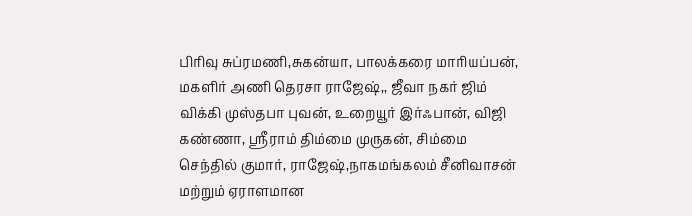பிரிவு சுப்ரமணி,சுகன்யா, பாலக்கரை மாரியப்பன், மகளிர் அணி தெரசா ராஜேஷ்,, ஜீவா நகர் ஜிம் விக்கி முஸ்தபா புவன், உறையூர் இர்ஃபான், விஜி கண்ணா, ஸ்ரீராம் திம்மை முருகன், சிம்மை செந்தில் குமார், ராஜேஷ்,நாகமங்கலம் சீனிவாசன் மற்றும் ஏராளமான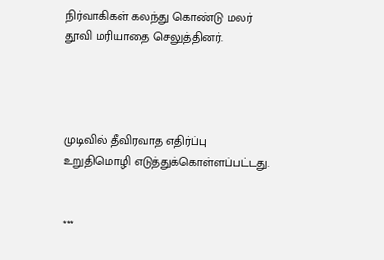நிர்வாகிகள் கலந்து கொண்டு மலர் தூவி மரியாதை செலுத்தினர்.




முடிவில் தீவிரவாத எதிர்ப்பு உறுதிமொழி எடுத்துக்கொள்ளப்பட்டது.


***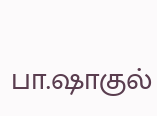பா.ஷாகுல்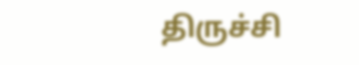திருச்சி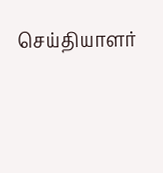செய்தியாளர்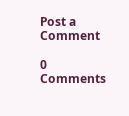Post a Comment

0 Comments